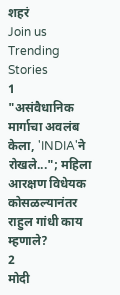शहरं
Join us
Trending Stories
1
"असंवैधानिक मार्गाचा अवलंब केला, 'INDIA'ने रोखले..."; महिला आरक्षण विधेयक कोसळल्यानंतर राहुल गांधी काय म्हणाले?
2
मोदी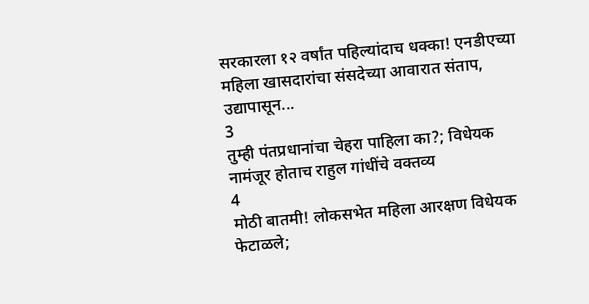सरकारला १२ वर्षांत पहिल्यांदाच धक्का! एनडीएच्या महिला खासदारांचा संसदेच्या आवारात संताप, उद्यापासून...
3
तुम्ही पंतप्रधानांचा चेहरा पाहिला का?; विधेयक नामंजूर होताच राहुल गांधींचे वक्तव्य
4
मोठी बातमी! लोकसभेत महिला आरक्षण विधेयक फेटाळले;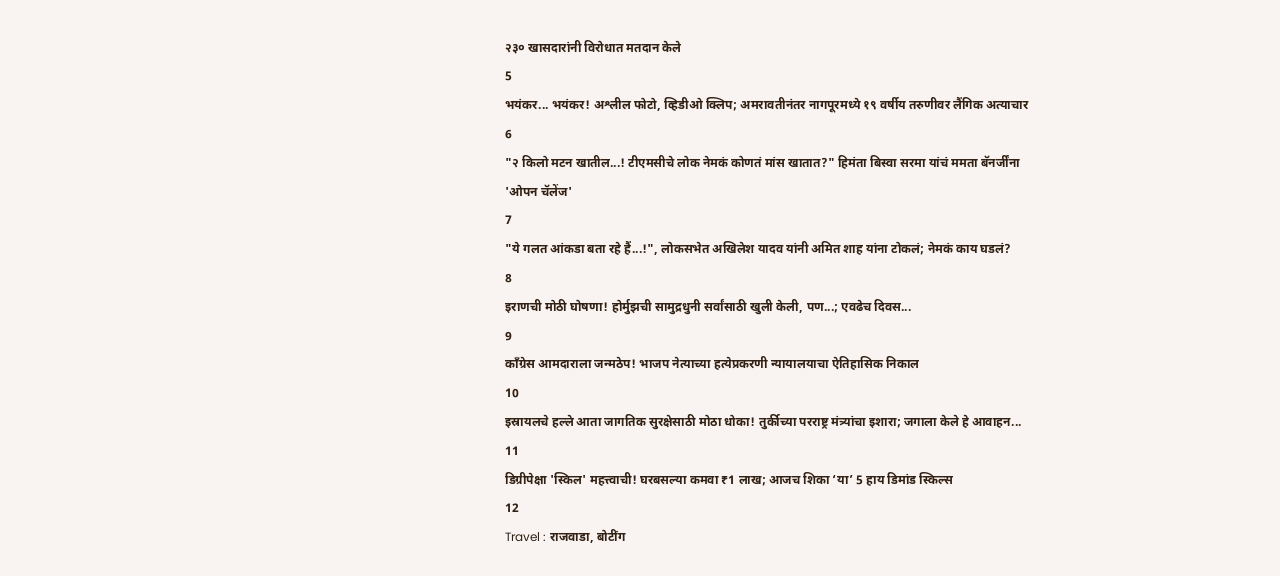२३० खासदारांनी विरोधात मतदान केले
5
भयंकर... भयंकर! अश्लील फोटो, व्हिडीओ क्लिप; अमरावतीनंतर नागपूरमध्ये १९ वर्षीय तरुणीवर लैंगिक अत्याचार
6
"२ किलो मटन खातील...! टीएमसीचे लोक नेमकं कोणतं मांस खातात?" हिमंता बिस्वा सरमा यांचं ममता बॅनर्जींना 'ओपन चॅलेंज'
7
"ये गलत आंकडा बता रहे हैं...!", लोकसभेत अखिलेश यादव यांनी अमित शाह यांना टोकलं; नेमकं काय घडलं?
8
इराणची मोठी घोषणा! होर्मुझची सामुद्रधुनी सर्वांसाठी खुली केली, पण...; एवढेच दिवस...
9
काँग्रेस आमदाराला जन्मठेप! भाजप नेत्याच्या हत्येप्रकरणी न्यायालयाचा ऐतिहासिक निकाल
10
इस्रायलचे हल्ले आता जागतिक सुरक्षेसाठी मोठा धोका! तुर्कीच्या परराष्ट्र मंत्र्यांचा इशारा; जगाला केले हे आवाहन...
11
डिग्रीपेक्षा 'स्किल' महत्त्वाची! घरबसल्या कमवा ₹1 लाख; आजच शिका ‘या’ 5 हाय डिमांड स्किल्स
12
Travel : राजवाडा, बोटींग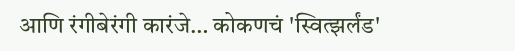आणि रंगीबेरंगी कारंजे… कोकणचं 'स्वित्झर्लंड'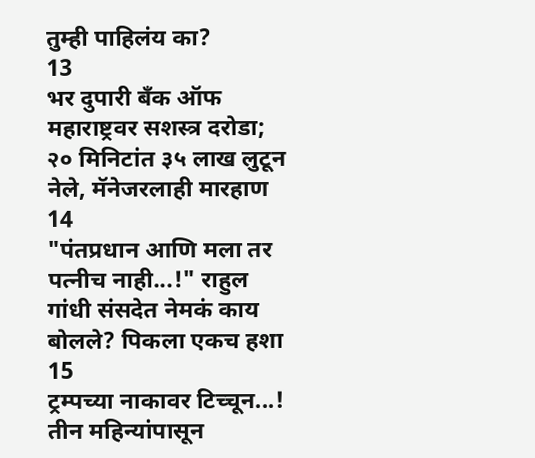तुम्ही पाहिलंय का?
13
भर दुपारी बँक ऑफ महाराष्ट्रवर सशस्त्र दरोडा; २० मिनिटांत ३५ लाख लुटून नेले, मॅनेजरलाही मारहाण
14
"पंतप्रधान आणि मला तर पत्नीच नाही...!" राहुल गांधी संसदेत नेमकं काय बोलले? पिकला एकच हशा
15
ट्रम्पच्या नाकावर टिच्चून...! तीन महिन्यांपासून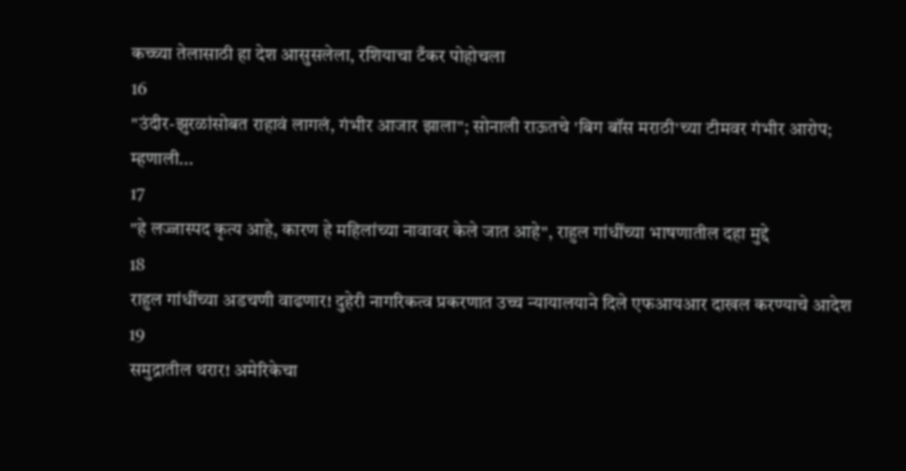कच्च्या तेलासाठी हा देश आसुसलेला, रशियाचा टँकर पोहोचला
16
"उंदीर-झुरळांसोबत राहावं लागलं, गंभीर आजार झाला"; सोनाली राऊतचे 'बिग बॉस मराठी'च्या टीमवर गंभीर आरोप; म्हणाली...
17
"हे लज्जास्पद कृत्य आहे, कारण हे महिलांच्या नावावर केले जात आहे", राहुल गांधींच्या भाषणातील दहा मुद्दे
18
राहुल गांधींच्या अडचणी वाढणार! दुहेरी नागरिकत्व प्रकरणात उच्च न्यायालयाने दिले एफआयआर दाखल करण्याचे आदेश
19
समुद्रातील थरार! अमेरिकेचा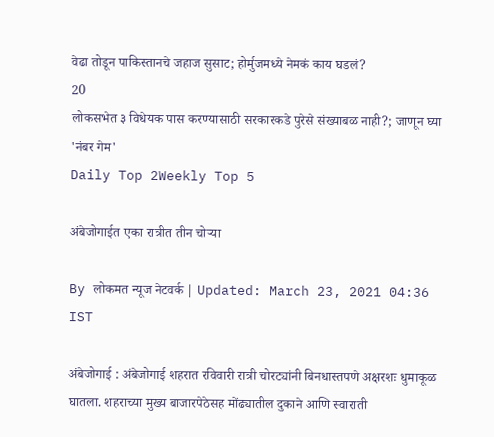वेढा तोडून पाकिस्तानचे जहाज सुसाट; होर्मुजमध्ये नेमकं काय घडलं?
20
लोकसभेत ३ विधेयक पास करण्यासाठी सरकारकडे पुरेसे संख्याबळ नाही?; जाणून घ्या 'नंबर गेम'
Daily Top 2Weekly Top 5

अंबेजोगाईत एका रात्रीत तीन चोऱ्या

By लोकमत न्यूज नेटवर्क | Updated: March 23, 2021 04:36 IST

अंबेजोगाई : अंबेजोगाई शहरात रविवारी रात्री चोरट्यांनी बिनधास्तपणे अक्षरशः धुमाकूळ घातला. शहराच्या मुख्य बाजारपेठेसह मोंढ्यातील दुकाने आणि स्वाराती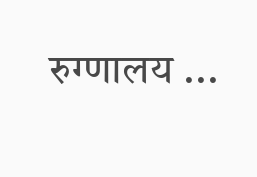रुग्णालय ...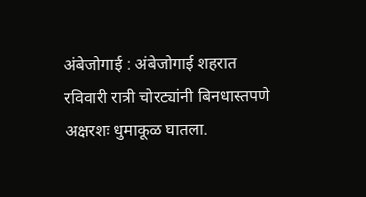अंबेजोगाई : अंबेजोगाई शहरात रविवारी रात्री चोरट्यांनी बिनधास्तपणे अक्षरशः धुमाकूळ घातला.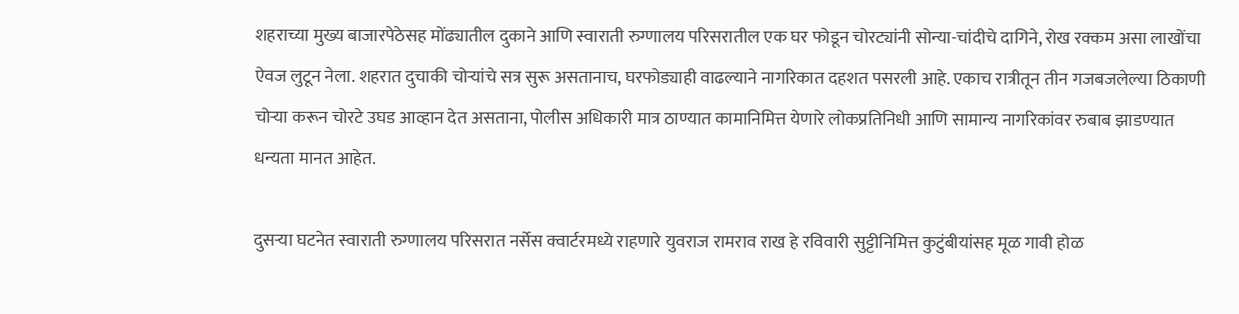शहराच्या मुख्य बाजारपेठेसह मोंढ्यातील दुकाने आणि स्वाराती रुग्णालय परिसरातील एक घर फोडून चोरट्यांनी सोन्या-चांदीचे दागिने, रोख रक्कम असा लाखोंचा ऐवज लुटून नेला. शहरात दुचाकी चोऱ्यांचे सत्र सुरू असतानाच, घरफोड्याही वाढल्याने नागरिकात दहशत पसरली आहे. एकाच रात्रीतून तीन गजबजलेल्या ठिकाणी चोऱ्या करून चोरटे उघड आव्हान देत असताना, पोलीस अधिकारी मात्र ठाण्यात कामानिमित्त येणारे लोकप्रतिनिधी आणि सामान्य नागरिकांवर रुबाब झाडण्यात धन्यता मानत आहेत.

दुसऱ्या घटनेत स्वाराती रुग्णालय परिसरात नर्सेस क्वार्टरमध्ये राहणारे युवराज रामराव राख हे रविवारी सुट्टीनिमित्त कुटुंबीयांसह मूळ गावी होळ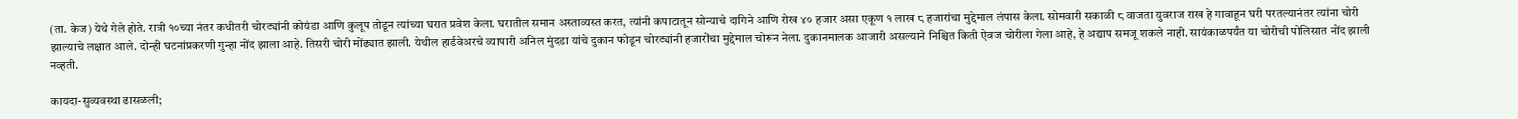(ता. केज) येथे गेले होते. रात्री १०च्या नंतर कधीतरी चोरट्यांनी कोयंडा आणि कुलूप तोडून त्यांच्या घरात प्रवेश केला. घरातील समान अस्ताव्यस्त करत, त्यांनी कपाटातून सोन्याचे दागिने आणि रोख ४० हजार असा एकूण १ लाख ८ हजारांचा मुद्देमाल लंपास केला. सोमवारी सकाळी ८ वाजता युवराज राख हे गावाहून घरी परतल्यानंतर त्यांना चोरी झाल्याचे लक्षात आले. दोन्ही घटनांप्रकरणी गुन्हा नोंद झाला आहे. तिसरी चोरी मोंढ्यात झाली. येथील हार्डवेअरचे व्यापारी अनिल मुंदडा यांचे दुकान फोडून चोरट्यांनी हजारोंचा मुद्देमाल चोरून नेला. दुकानमालक आजारी असल्याने निश्चित किती ऐवज चोरीला गेला आहे, हे अद्याप समजू शकले नाही. सायंकाळपर्यंत या चोरीची पोलिसात नोंद झाली नव्हती.

कायदा-सुव्यवस्था ढासळली;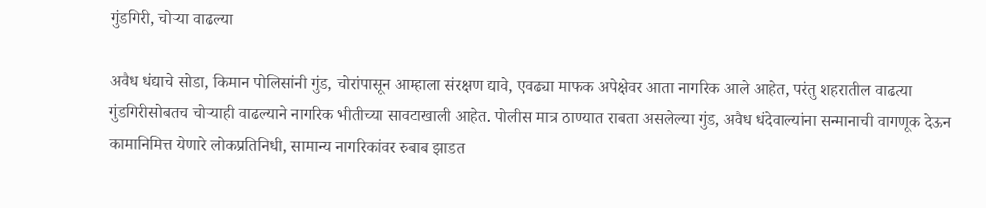गुंडगिरी, चोऱ्या वाढल्या

अवैध धंद्याचे सोडा, किमान पोलिसांनी गुंड, चोरांपासून आम्हाला संरक्षण द्यावे, एवढ्या माफक अपेक्षेवर आता नागरिक आले आहेत, परंतु शहरातील वाढत्या गुंडगिरीसोबतच चोऱ्याही वाढल्याने नागरिक भीतीच्या सावटाखाली आहेत. पोलीस मात्र ठाण्यात राबता असलेल्या गुंड, अवैध धंदेवाल्यांना सन्मानाची वागणूक देऊन कामानिमित्त येणारे लोकप्रतिनिधी, सामान्य नागरिकांवर रुबाब झाडत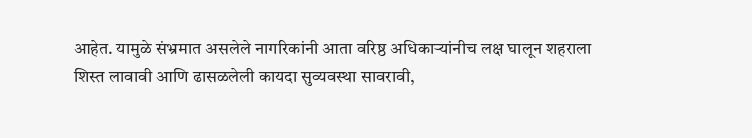आहेत. यामुळे संभ्रमात असलेले नागरिकांनी आता वरिष्ठ अधिकाऱ्यांनीच लक्ष घालून शहराला शिस्त लावावी आणि ढासळलेली कायदा सुव्यवस्था सावरावी,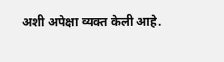अशी अपेक्षा व्यक्त केली आहे.